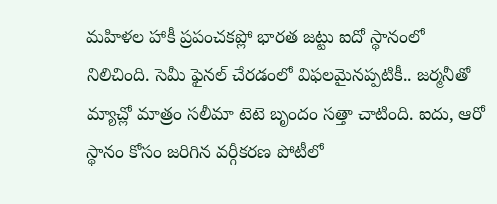మహిళల హాకీ ప్రపంచకప్లో భారత జట్టు ఐదో స్థానంలో నిలిచింది. సెమీ ఫైనల్ చేరడంలో విఫలమైనప్పటికీ.. జర్మనీతో మ్యాచ్లో మాత్రం సలీమా టెటె బృందం సత్తా చాటింది. ఐదు, ఆరో స్థానం కోసం జరిగిన వర్గీకరణ పోటీలో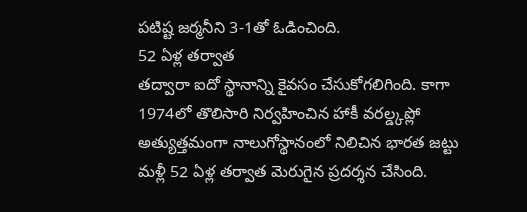పటిష్ట జర్మనీని 3-1తో ఓడించింది.
52 ఏళ్ల తర్వాత
తద్వారా ఐదో స్థానాన్ని కైవసం చేసుకోగలిగింది. కాగా 1974లో తొలిసారి నిర్వహించిన హాకీ వరల్డ్కప్లో అత్యుత్తమంగా నాలుగోస్థానంలో నిలిచిన భారత జట్టు మళ్లీ 52 ఏళ్ల తర్వాత మెరుగైన ప్రదర్శన చేసింది.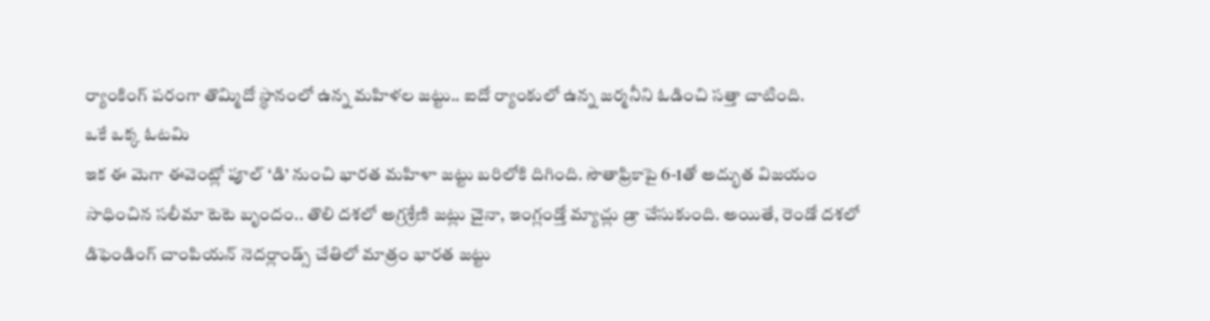ర్యాంకింగ్ పరంగా తొమ్మిదో స్థానంలో ఉన్న మహిళల జట్టు.. ఐదో ర్యాంకులో ఉన్న జర్మనీని ఓడించి సత్తా చాటింది.
ఒకే ఒక్క ఓటమి
ఇక ఈ మెగా ఈవెంట్లో పూల్ ‘డి’ నుంచి భారత మహిళా జట్టు బరిలోకి దిగింది. సౌతాఫ్రికాపై 6-1తో అద్భుత విజయం సాధించిన సలీమా టెటె బృందం.. తొలి దశలో అగ్రశ్రేణి జట్లు చైనా, ఇంగ్లండ్తో మ్యాచ్లు డ్రా చేసుకుంది. అయితే, రెండో దశలో డిఫెండింగ్ చాంపియన్ నెదర్లాండ్స్ చేతిలో మాత్రం భారత జట్టు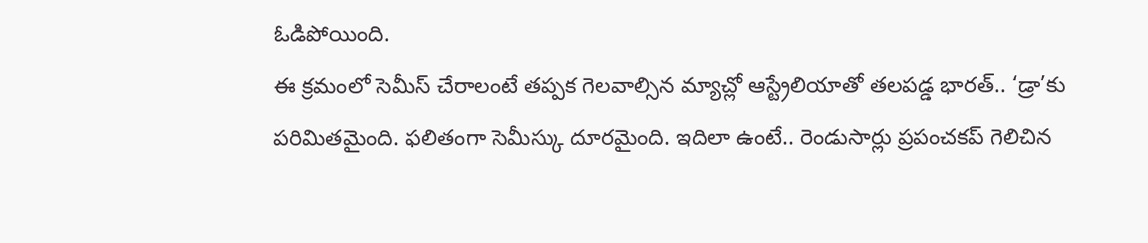ఓడిపోయింది.
ఈ క్రమంలో సెమీస్ చేరాలంటే తప్పక గెలవాల్సిన మ్యాచ్లో ఆస్ట్రేలియాతో తలపడ్డ భారత్.. ‘డ్రా’కు పరిమితమైంది. ఫలితంగా సెమీస్కు దూరమైంది. ఇదిలా ఉంటే.. రెండుసార్లు ప్రపంచకప్ గెలిచిన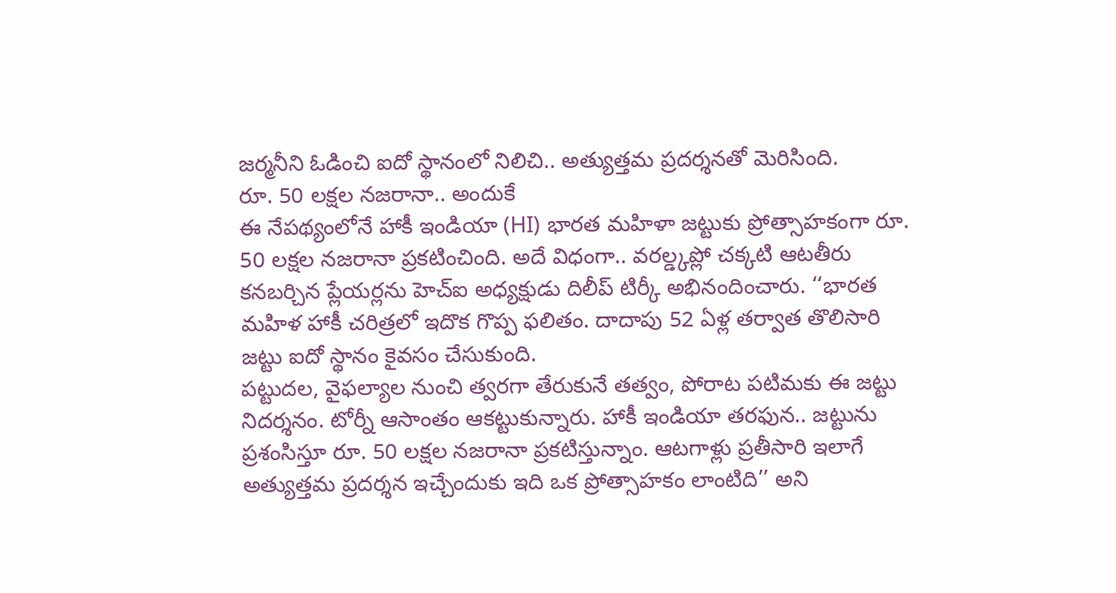జర్మనీని ఓడించి ఐదో స్థానంలో నిలిచి.. అత్యుత్తమ ప్రదర్శనతో మెరిసింది.
రూ. 50 లక్షల నజరానా.. అందుకే
ఈ నేపథ్యంలోనే హాకీ ఇండియా (HI) భారత మహిళా జట్టుకు ప్రోత్సాహకంగా రూ. 50 లక్షల నజరానా ప్రకటించింది. అదే విధంగా.. వరల్డ్కప్లో చక్కటి ఆటతీరు కనబర్చిన ప్లేయర్లను హెచ్ఐ అధ్యక్షుడు దిలీప్ టిర్కీ అభినందించారు. ‘‘భారత మహిళ హాకీ చరిత్రలో ఇదొక గొప్ప ఫలితం. దాదాపు 52 ఏళ్ల తర్వాత తొలిసారి జట్టు ఐదో స్థానం కైవసం చేసుకుంది.
పట్టుదల, వైఫల్యాల నుంచి త్వరగా తేరుకునే తత్వం, పోరాట పటిమకు ఈ జట్టు నిదర్శనం. టోర్నీ ఆసాంతం ఆకట్టుకున్నారు. హాకీ ఇండియా తరఫున.. జట్టును ప్రశంసిస్తూ రూ. 50 లక్షల నజరానా ప్రకటిస్తున్నాం. ఆటగాళ్లు ప్రతీసారి ఇలాగే అత్యుత్తమ ప్రదర్శన ఇచ్చేందుకు ఇది ఒక ప్రోత్సాహకం లాంటిది’’ అని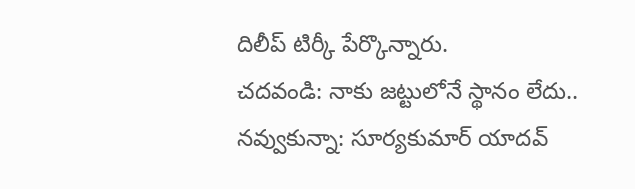దిలీప్ టిర్కీ పేర్కొన్నారు.
చదవండి: నాకు జట్టులోనే స్థానం లేదు.. నవ్వుకున్నా: సూర్యకుమార్ యాదవ్